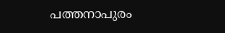പത്തനാപുരം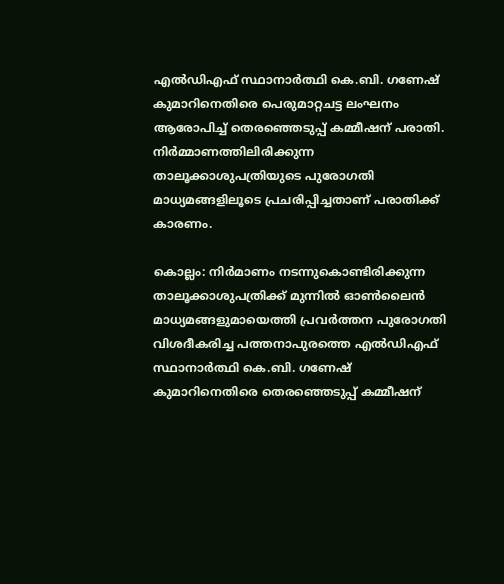എൽഡിഎഫ് സ്ഥാനാർത്ഥി കെ.ബി. ഗണേഷ് കുമാറിനെതിരെ പെരുമാറ്റചട്ട ലംഘനം ആരോപിച്ച് തെരഞ്ഞെടുപ്പ് കമ്മീഷന് പരാതി. നിർമ്മാണത്തിലിരിക്കുന്ന താലൂക്കാശുപത്രിയുടെ പുരോഗതി മാധ്യമങ്ങളിലൂടെ പ്രചരിപ്പിച്ചതാണ് പരാതിക്ക് കാരണം.

കൊല്ലം: നിർമാണം നടന്നുകൊണ്ടിരിക്കുന്ന താലൂക്കാശുപത്രിക്ക് മുന്നിൽ ഓൺലൈൻ മാധ്യമങ്ങളുമായെത്തി പ്രവർത്തന പുരോഗതി വിശദീകരിച്ച പത്തനാപുരത്തെ എൽഡിഎഫ് സ്ഥാനാർത്ഥി കെ.ബി. ഗണേഷ് കുമാറിനെതിരെ തെരഞ്ഞെടുപ്പ് കമ്മീഷന്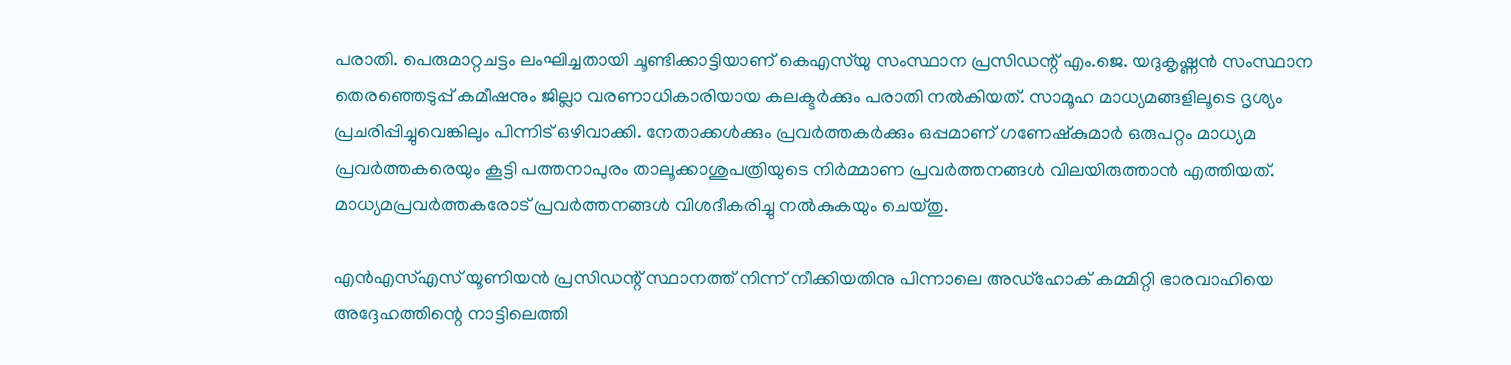പരാതി. പെരുമാറ്റചട്ടം ലംഘിച്ചതായി ചൂണ്ടിക്കാട്ടിയാണ് കെഎസ്‌യു സംസ്ഥാന പ്രസിഡന്റ് എം.ജെ. യദുകൃഷ്ണൻ സംസ്ഥാന തെരഞ്ഞെടുപ്പ് കമീഷനും ജില്ലാ വരണാധികാരിയായ കലക്ടർക്കും പരാതി നൽകിയത്. സാമൂഹ മാധ്യമങ്ങളിലൂടെ ദൃശ്യം പ്രചരിപ്പിച്ചുവെങ്കിലും പിന്നിട് ഒഴിവാക്കി. നേതാക്കൾക്കും പ്രവർത്തകർക്കും ഒപ്പമാണ് ഗണേഷ്കുമാർ ഒരുപറ്റം മാധ്യമ പ്രവർത്തകരെയും കൂട്ടി പത്തനാപുരം താലൂക്കാശുപത്രിയുടെ നിർമ്മാണ പ്രവർത്തനങ്ങൾ വിലയിരുത്താൻ എത്തിയത്. മാധ്യമപ്രവർത്തകരോട് പ്രവർത്തനങ്ങൾ വിശദീകരിച്ചു നൽകുകയും ചെയ്തു.

എൻഎസ്എസ് യൂണിയൻ പ്രസിഡന്റ് സ്ഥാനത്ത് നിന്ന് നീക്കിയതിനു പിന്നാലെ അഡ്ഹോക് കമ്മിറ്റി ഭാരവാഹിയെ അദ്ദേഹത്തിന്റെ നാട്ടിലെത്തി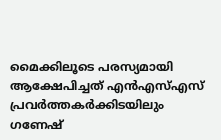മൈക്കിലൂടെ പരസ്യമായി ആക്ഷേപിച്ചത് എൻഎസ്എസ് പ്രവർത്തകർക്കിടയിലും ഗണേഷ്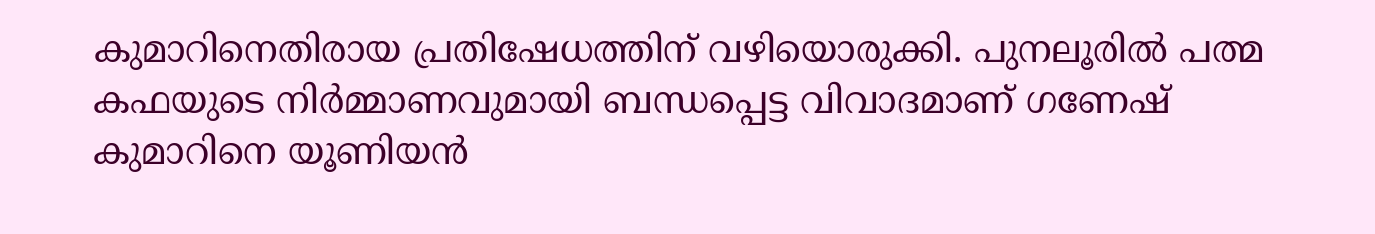കുമാറിനെതിരായ പ്രതിഷേധത്തിന് വഴിയൊരുക്കി. പുനലൂരിൽ പത്മ കഫയുടെ നിർമ്മാണവുമായി ബന്ധപ്പെട്ട വിവാദമാണ് ഗണേഷ് കുമാറിനെ യൂണിയൻ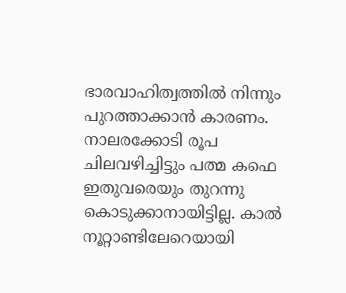ഭാരവാഹിത്വത്തിൽ നിന്നും പുറത്താക്കാൻ കാരണം. നാലരക്കോടി രൂപ ചിലവഴിച്ചിട്ടും പത്മ കഫെ ഇതുവരെയും തുറന്നു കൊടുക്കാനായിട്ടില്ല. കാൽ നൂറ്റാണ്ടിലേറെയായി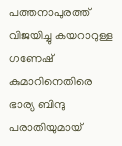പത്തനാപുരത്ത് വിജയിച്ചു കയറാറുള്ള ഗണേഷ് കുമാറിനെതിരെ ഭാര്യ ബിന്ദു പരാതിയുമായ്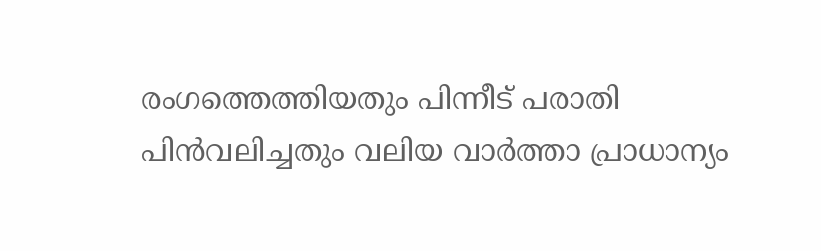രംഗത്തെത്തിയതും പിന്നീട് പരാതി പിൻവലിച്ചതും വലിയ വാർത്താ പ്രാധാന്യം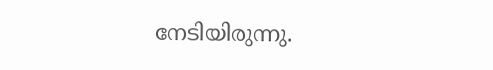നേടിയിരുന്നു.